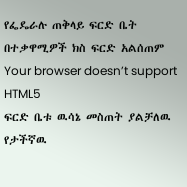የፌዴራሉ ጠቅላይ ፍርድ ቤት በተቃዋሚዎች ክስ ፍርድ አልሰጠም
Your browser doesn’t support HTML5
ፍርድ ቤቱ ዉሳኔ መስጠት ያልቻለዉ የታችኛዉ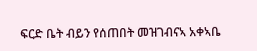ፍርድ ቤት ብይን የሰጠበት መዝገብናኣ አቀኣቤ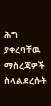ሕግ ያቀረባቸዉ ማስረጃዎች ስላልደረሱት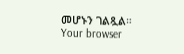መሆኑን ገልጿል።
Your browser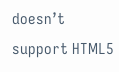doesn’t support HTML5